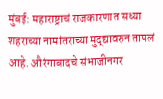मुंबई: महाराष्ट्राचं राजकारणात सध्या शहराच्या नामांतराच्या मुद्द्यावरुन तापलं आहे. औरंगाबादचे संभाजीनगर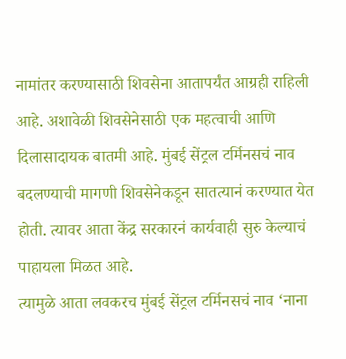नामांतर करण्यासाठी शिवसेना आतापर्यंत आग्रही राहिली आहे. अशावेळी शिवसेनेसाठी एक महत्वाची आणि दिलासादायक बातमी आहे. मुंबई सेंट्रल टर्मिनसचं नाव बदलण्याची मागणी शिवसेनेकडून सातत्यानं करण्यात येत होती. त्यावर आता केंद्र सरकारनं कार्यवाही सुरु केल्याचं पाहायला मिळत आहे.
त्यामुळे आता लवकरच मुंबई सेंट्रल टर्मिनसचं नाव ‘नाना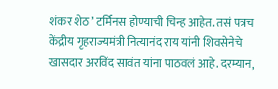शंकर शेठ’ टर्मिनस होण्याची चिन्ह आहेत. तसं पत्रच केंद्रीय गृहराज्यमंत्री नित्यानंद राय यांनी शिवसेनेचे खासदार अरविंद सावंत यांना पाठवलं आहे. दरम्यान,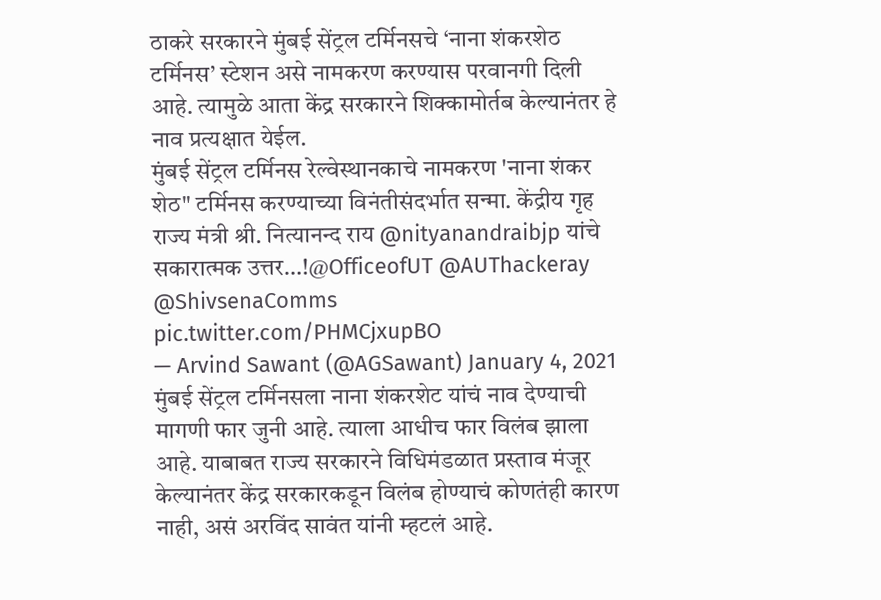ठाकरे सरकारने मुंबई सेंट्रल टर्मिनसचे ‘नाना शंकरशेठ टर्मिनस’ स्टेशन असे नामकरण करण्यास परवानगी दिली आहे. त्यामुळे आता केंद्र सरकारने शिक्कामोर्तब केल्यानंतर हे नाव प्रत्यक्षात येईल.
मुंबई सेंट्रल टर्मिनस रेल्वेस्थानकाचे नामकरण 'नाना शंकर शेठ" टर्मिनस करण्याच्या विनंतीसंदर्भात सन्मा. केंद्रीय गृह राज्य मंत्री श्री. नित्यानन्द राय @nityanandraibjp यांचे सकारात्मक उत्तर…!@OfficeofUT @AUThackeray @ShivsenaComms pic.twitter.com/PHMCjxupBO
— Arvind Sawant (@AGSawant) January 4, 2021
मुंबई सेंट्रल टर्मिनसला नाना शंकरशेट यांचं नाव देण्याची मागणी फार जुनी आहे. त्याला आधीच फार विलंब झाला आहे. याबाबत राज्य सरकारने विधिमंडळात प्रस्ताव मंजूर केल्यानंतर केंद्र सरकारकडून विलंब होण्याचं कोणतंही कारण नाही, असं अरविंद सावंत यांनी म्हटलं आहे.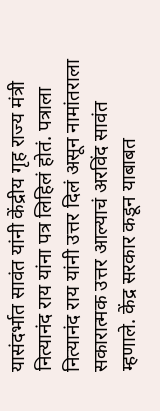यासंदर्भात सावंत यांनी केंद्रीय गृह राज्य मंत्री नित्यानंद राय यांना पत्र लिहिलं होतं. पत्राला नित्यानंद राय यांनी उत्तर दिलं असून नामांतराला सकारात्मक उत्तर आल्याचं अरविंद सावंत म्हणाले. केंद्र सरकार कडून याबाबत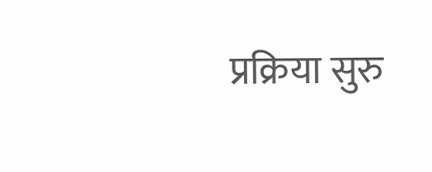प्रक्रिया सुरु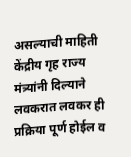असल्याची माहिती केंद्रीय गृह राज्य मंत्र्यांनी दिल्याने लवकरात लवकर ही प्रक्रिया पूर्ण होईल व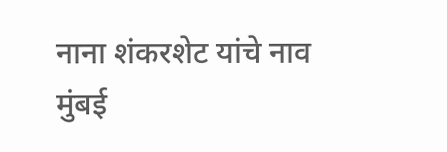नाना शंकरशेट यांचे नाव मुंबई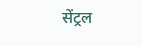सेंट्रल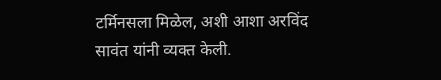टर्मिनसला मिळेल, अशी आशा अरविंद सावंत यांनी व्यक्त केली.